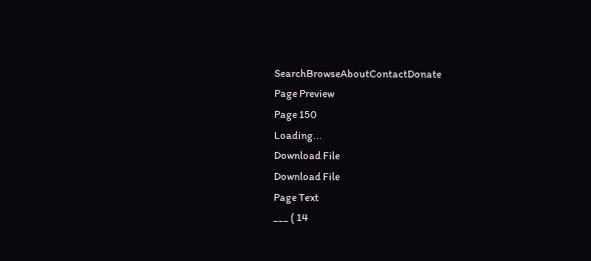SearchBrowseAboutContactDonate
Page Preview
Page 150
Loading...
Download File
Download File
Page Text
___ ( 14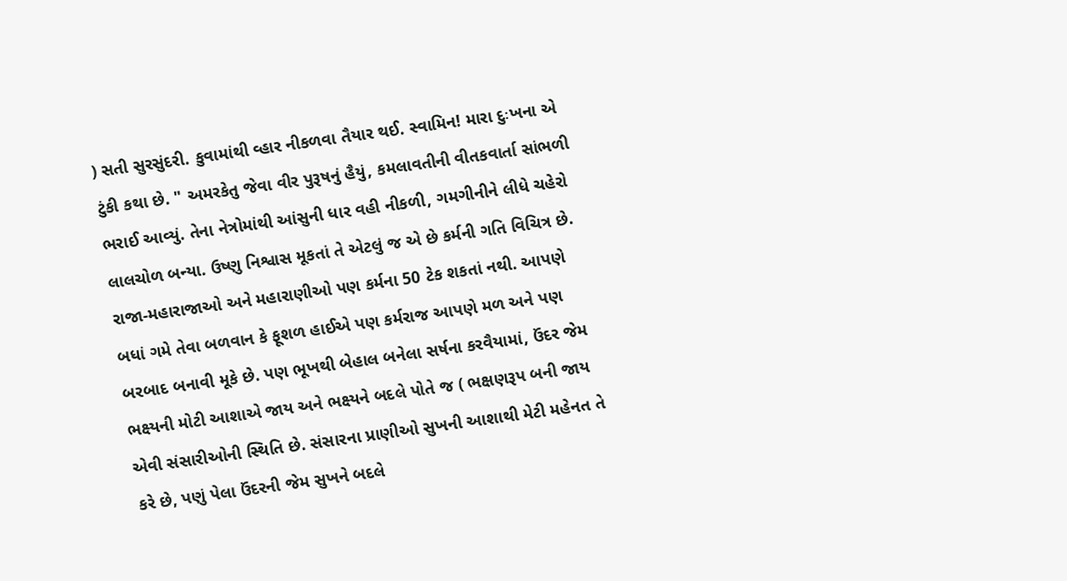) સતી સુરસુંદરી. કુવામાંથી વ્હાર નીકળવા તૈયાર થઈ. સ્વામિન! મારા દુઃખના એ ટુંકી કથા છે. " અમરકેતુ જેવા વીર પુરૂષનું હૈયું, કમલાવતીની વીતકવાર્તા સાંભળી ભરાઈ આવ્યું. તેના નેત્રોમાંથી આંસુની ધાર વહી નીકળી, ગમગીનીને લીધે ચહેરો લાલચોળ બન્યા. ઉષ્ણુ નિશ્વાસ મૂકતાં તે એટલું જ એ છે કર્મની ગતિ વિચિત્ર છે. રાજા-મહારાજાઓ અને મહારાણીઓ પણ કર્મના 50 ટેક શકતાં નથી. આપણે બધાં ગમે તેવા બળવાન કે ફૂશળ હાઈએ પણ કર્મરાજ આપણે મળ અને પણ બરબાદ બનાવી મૂકે છે. પણ ભૂખથી બેહાલ બનેલા સર્ષના કરવૈયામાં, ઉંદર જેમ ભક્ષ્યની મોટી આશાએ જાય અને ભક્ષ્યને બદલે પોતે જ ( ભક્ષણરૂપ બની જાય એવી સંસારીઓની સ્થિતિ છે. સંસારના પ્રાણીઓ સુખની આશાથી મેટી મહેનત તે કરે છે, પણું પેલા ઉંદરની જેમ સુખને બદલે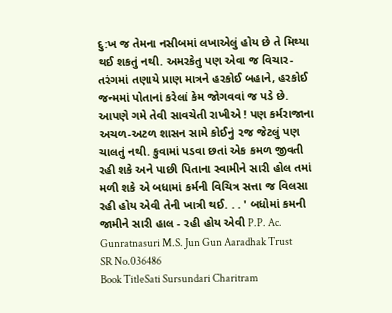દુ:ખ જ તેમના નસીબમાં લખાએલું હોય છે તે મિથ્યા થઈ શકતું નથી. અમરકેતુ પણ એવા જ વિચાર-તરંગમાં તણાયે પ્રાણ માત્રને હરકોઈ બહાને, હરકોઈ જન્મમાં પોતાનાં કરેલાં કેમ જોગવવાં જ પડે છે. આપણે ગમે તેવી સાવચેતી રાખીએ ! પણ કર્મરાજાના અચળ-અટળ શાસન સામે કોઈનું ૨જ જેટલું પણ ચાલતું નથી. કુવામાં પડવા છતાં એક કમળ જીવતી રહી શકે અને પાછી પિતાના સ્વામીને સારી હોલ તમાં મળી શકે એ બધામાં કર્મની વિચિત્ર સત્તા જ વિલસા રહી હોય એવી તેની ખાત્રી થઈ. . . ' બધોમાં કમની જામીને સારી હાલ - રહી હોય એવી P.P. Ac. Gunratnasuri M.S. Jun Gun Aaradhak Trust
SR No.036486
Book TitleSati Sursundari Charitram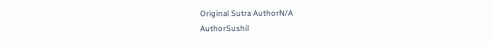Original Sutra AuthorN/A
AuthorSushil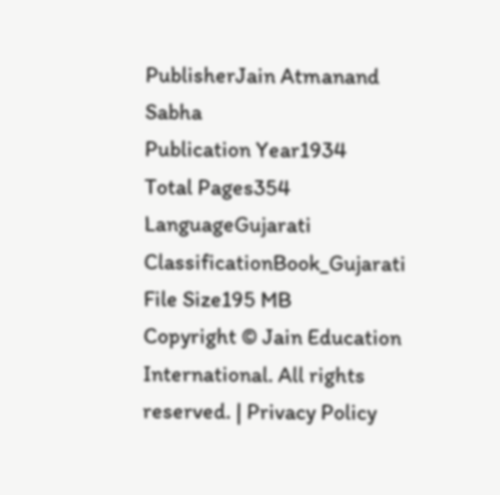PublisherJain Atmanand Sabha
Publication Year1934
Total Pages354
LanguageGujarati
ClassificationBook_Gujarati
File Size195 MB
Copyright © Jain Education International. All rights reserved. | Privacy Policy